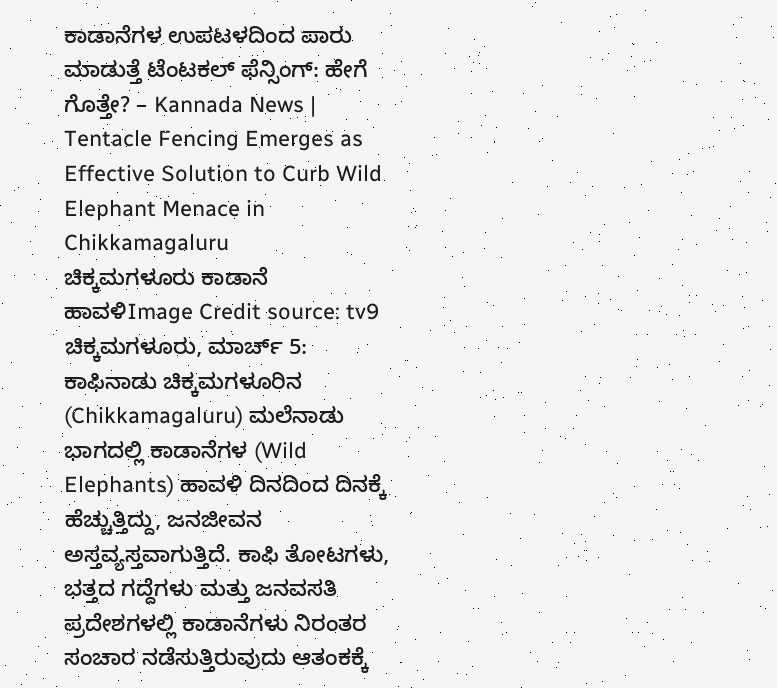ಕಾಡಾನೆಗಳ ಉಪಟಳದಿಂದ ಪಾರು ಮಾಡುತ್ತೆ ಟೆಂಟಕಲ್ ಫೆನ್ಸಿಂಗ್: ಹೇಗೆ ಗೊತ್ತೇ? – Kannada News | Tentacle Fencing Emerges as Effective Solution to Curb Wild Elephant Menace in Chikkamagaluru
ಚಿಕ್ಕಮಗಳೂರು ಕಾಡಾನೆ ಹಾವಳಿImage Credit source: tv9 ಚಿಕ್ಕಮಗಳೂರು, ಮಾರ್ಚ್ 5: ಕಾಫಿನಾಡು ಚಿಕ್ಕಮಗಳೂರಿನ (Chikkamagaluru) ಮಲೆನಾಡು ಭಾಗದಲ್ಲಿ ಕಾಡಾನೆಗಳ (Wild Elephants) ಹಾವಳಿ ದಿನದಿಂದ ದಿನಕ್ಕೆ ಹೆಚ್ಚುತ್ತಿದ್ದು, ಜನಜೀವನ ಅಸ್ತವ್ಯಸ್ತವಾಗುತ್ತಿದೆ. ಕಾಫಿ ತೋಟಗಳು, ಭತ್ತದ ಗದ್ದೆಗಳು ಮತ್ತು ಜನವಸತಿ ಪ್ರದೇಶಗಳಲ್ಲಿ ಕಾಡಾನೆಗಳು ನಿರಂತರ ಸಂಚಾರ ನಡೆಸುತ್ತಿರುವುದು ಆತಂಕಕ್ಕೆ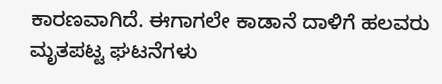ಕಾರಣವಾಗಿದೆ. ಈಗಾಗಲೇ ಕಾಡಾನೆ ದಾಳಿಗೆ ಹಲವರು ಮೃತಪಟ್ಟ ಘಟನೆಗಳು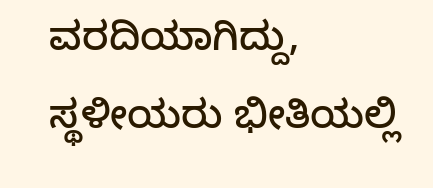ವರದಿಯಾಗಿದ್ದು, ಸ್ಥಳೀಯರು ಭೀತಿಯಲ್ಲಿ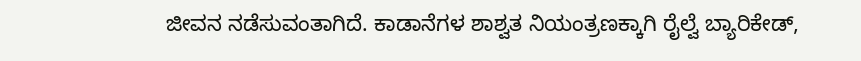ಜೀವನ ನಡೆಸುವಂತಾಗಿದೆ. ಕಾಡಾನೆಗಳ ಶಾಶ್ವತ ನಿಯಂತ್ರಣಕ್ಕಾಗಿ ರೈಲ್ವೆ ಬ್ಯಾರಿಕೇಡ್,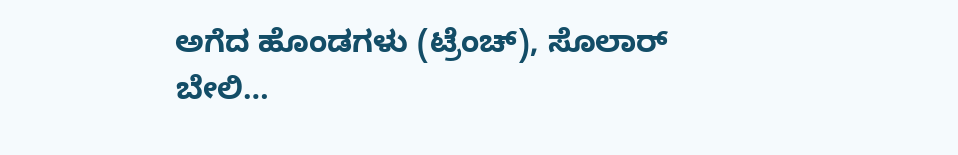ಅಗೆದ ಹೊಂಡಗಳು (ಟ್ರೆಂಚ್), ಸೊಲಾರ್ ಬೇಲಿ…